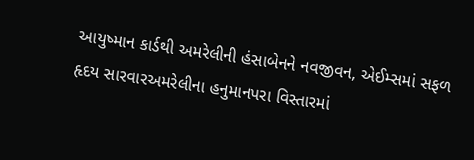આયુષ્માન કાર્ડથી અમરેલીની હંસાબેનને નવજીવન, એઈમ્સમાં સફળ હૃદય સારવારઅમરેલીના હનુમાનપરા વિસ્તારમાં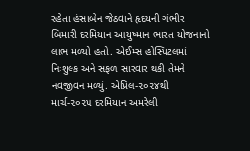રહેતા હંસાબેન જેઠવાને હૃદયની ગંભીર બિમારી દરમિયાન આયુષ્માન ભારત યોજનાનો લાભ મળ્યો હતો. એઈમ્સ હોસ્પિટલમાં નિઃશુલ્ક અને સફળ સારવાર થકી તેમને નવજીવન મળ્યું. એપ્રિલ-૨૦૨૪થી માર્ચ-૨૦૨૫ દરમિયાન અમરેલી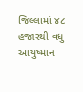જિલ્લામાં ૪૮ હજારથી વધુ આયુષ્માન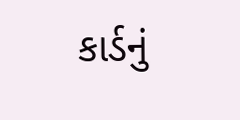કાર્ડનું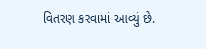વિતરણ કરવામાં આવ્યું છે.